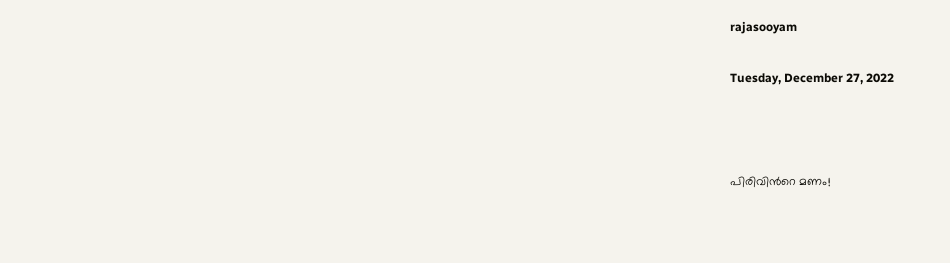rajasooyam

Tuesday, December 27, 2022



പിരിവിന്‍റെ മണം!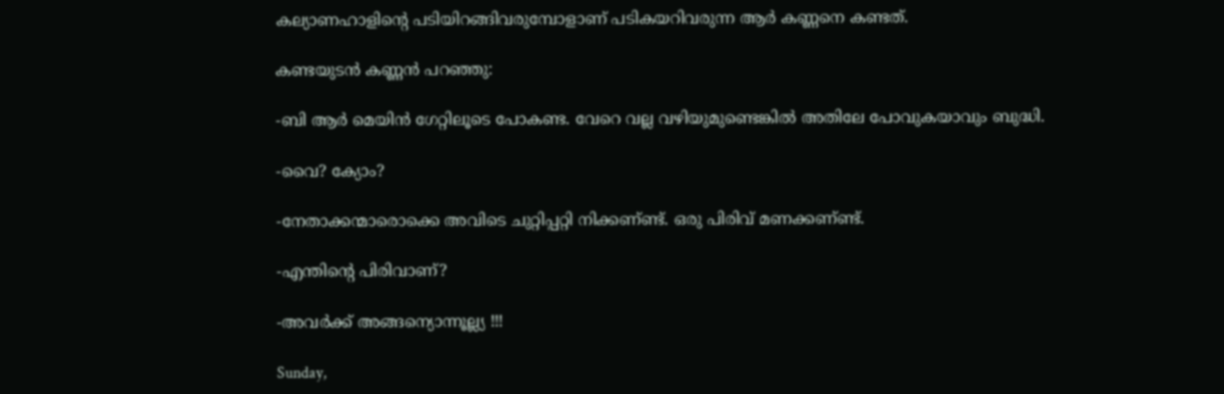കല്യാണഹാളിന്‍റെ പടിയിറങ്ങിവരുമ്പോളാണ്‌ പടികയറിവരുന്ന ആര്‍ കണ്ണനെ കണ്ടത്.

കണ്ടയുടന്‍ കണ്ണന്‍ പറഞ്ഞു:

-ബി ആര്‍ മെയിന്‍ ഗേറ്റിലൂടെ പോകണ്ട. വേറെ വല്ല വഴിയുമുണ്ടെങ്കില്‍ അതിലേ പോവുകയാവും ബുദ്ധി.

-വൈ? ക്യോം?

-നേതാക്കന്മാരൊക്കെ അവിടെ ചുറ്റിപ്പറ്റി നിക്കണ്‌ണ്ട്. ഒരു പിരിവ് മണക്കണ്‌ണ്ട്.

-എന്തിന്‍റെ പിരിവാണ്‌?

-അവര്‍ക്ക് അങ്ങന്യൊന്നൂല്ല്യ !!!

Sunday,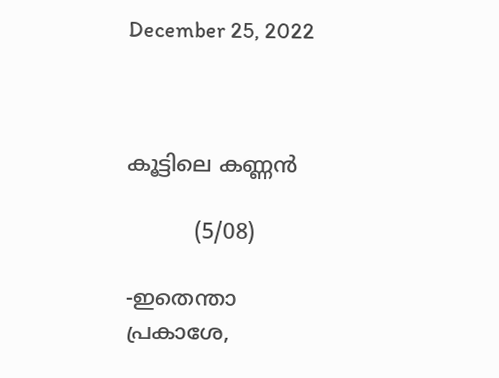December 25, 2022



കൂട്ടിലെ കണ്ണന്‍

          (5/08)

-ഇതെന്താ പ്രകാശേ,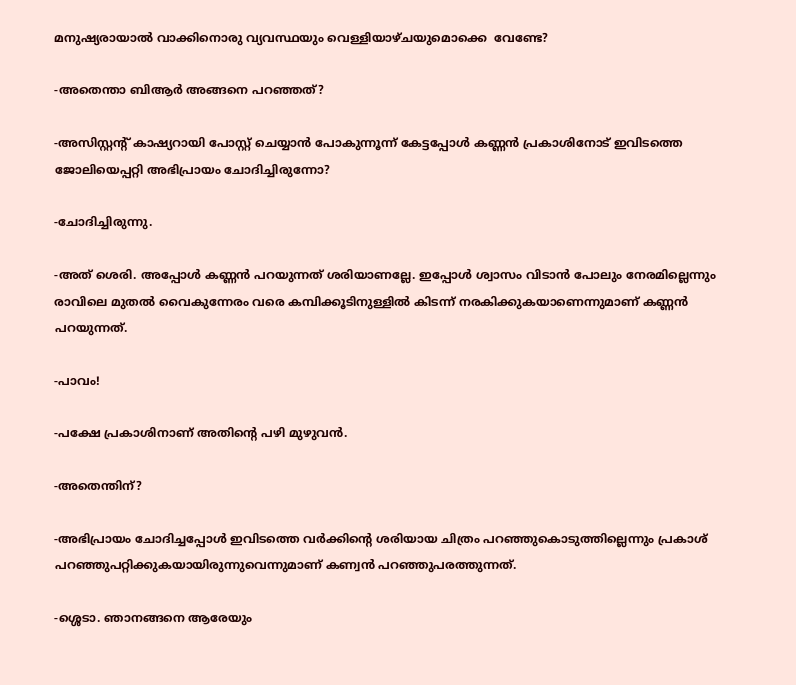മനുഷ്യരായാല്‍ വാക്കിനൊരു വ്യവസ്ഥയും വെള്ളിയാഴ്ചയുമൊക്കെ  വേണ്ടേ?

-അതെന്താ ബിആര്‍ അങ്ങനെ പറഞ്ഞത്?

-അസിസ്റ്റന്റ് കാഷ്യറായി പോസ്റ്റ് ചെയ്യാന്‍ പോകുന്നൂന്ന് കേട്ടപ്പോള്‍ കണ്ണന്‍ പ്രകാശിനോട് ഇവിടത്തെ ജോലിയെപ്പറ്റി അഭിപ്രായം ചോദിച്ചിരുന്നോ?

-ചോദിച്ചിരുന്നു.

-അത് ശെരി. അപ്പോള്‍ കണ്ണന്‍ പറയുന്നത് ശരിയാണല്ലേ. ഇപ്പോള്‍ ശ്വാസം വിടാന്‍ പോലും നേരമില്ലെന്നും രാവിലെ മുതല്‍ വൈകുന്നേരം വരെ കമ്പിക്കൂടിനുള്ളില്‍ കിടന്ന് നരകിക്കുകയാണെന്നുമാണ് കണ്ണന്‍ പറയുന്നത്.

-പാവം!

-പക്ഷേ പ്രകാശിനാണ് അതിന്റെ പഴി മുഴുവന്‍.

-അതെന്തിന്?

-അഭിപ്രായം ചോദിച്ചപ്പോള്‍ ഇവിടത്തെ വര്‍ക്കിന്റെ ശരിയായ ചിത്രം പറഞ്ഞുകൊടുത്തില്ലെന്നും പ്രകാശ് പറഞ്ഞുപറ്റിക്കുകയായിരുന്നുവെന്നുമാണ് കണ്വന്‍ പറഞ്ഞുപരത്തുന്നത്.

-ശ്ശെടാ. ഞാനങ്ങനെ ആരേയും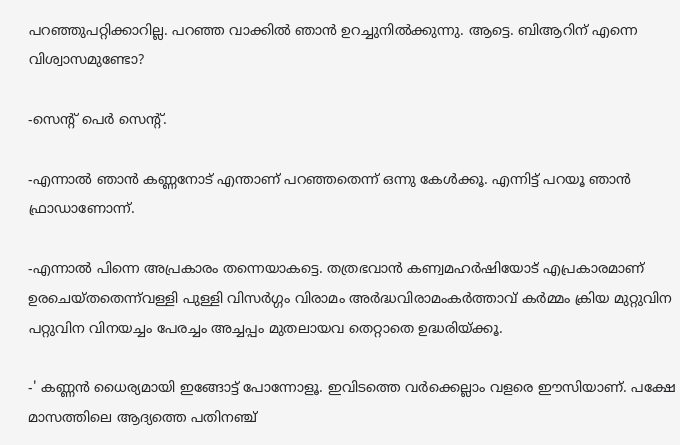പറഞ്ഞുപറ്റിക്കാറില്ല. പറഞ്ഞ വാക്കില്‍ ഞാന്‍ ഉറച്ചുനില്‍ക്കുന്നു. ആട്ടെ. ബിആറിന് എന്നെ വിശ്വാസമുണ്ടോ?

-സെന്റ് പെര്‍ സെന്റ്.

-എന്നാല്‍ ഞാന്‍ കണ്ണനോട് എന്താണ് പറഞ്ഞതെന്ന് ഒന്നു കേള്‍ക്കൂ. എന്നിട്ട് പറയൂ ഞാന്‍ ഫ്രാഡാണോന്ന്.

-എന്നാല്‍ പിന്നെ അപ്രകാരം തന്നെയാകട്ടെ. തത്രഭവാന്‍ കണ്വമഹര്‍ഷിയോട് എപ്രകാരമാണ് ഉരചെയ്തതെന്ന്‌വള്ളി പുള്ളി വിസര്‍ഗ്ഗം വിരാമം അര്‍ദ്ധവിരാമംകര്‍ത്താവ് കര്‍മ്മം ക്രിയ മുറ്റുവിന പറ്റുവിന വിനയച്ചം പേരച്ചം അച്ചപ്പം മുതലായവ തെറ്റാതെ ഉദ്ധരിയ്ക്കൂ.

-' കണ്ണന്‍ ധൈര്യമായി ഇങ്ങോട്ട് പോന്നോളൂ. ഇവിടത്തെ വര്‍ക്കെല്ലാം വളരെ ഈസിയാണ്. പക്ഷേ മാസത്തിലെ ആദ്യത്തെ പതിനഞ്ച്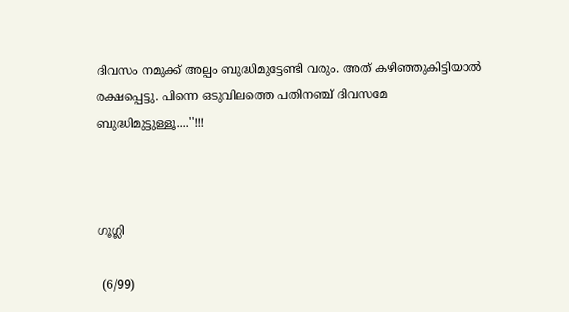ദിവസം നമുക്ക് അല്പം ബുദ്ധിമുട്ടേണ്ടി വരും. അത് കഴിഞ്ഞുകിട്ടിയാല്‍ രക്ഷപ്പെട്ടു. പിന്നെ ഒടുവിലത്തെ പതിനഞ്ച് ദിവസമേ ബുദ്ധിമുട്ടുള്ളൂ....''!!!



ഗൂഗ്ലി

 (6/99)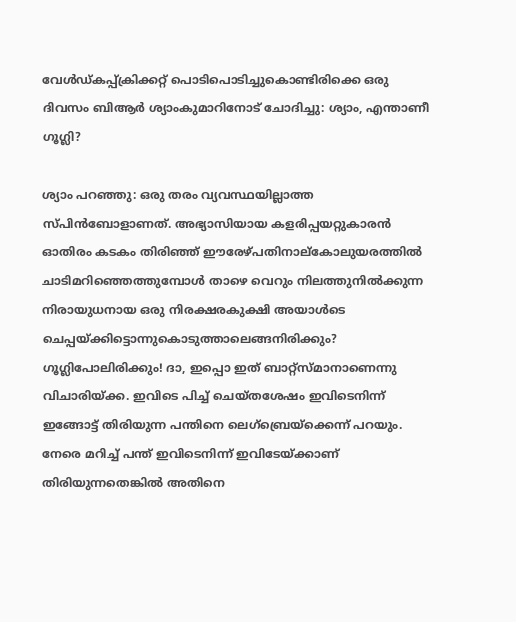വേള്‍ഡ്കപ്പ്ക്രിക്കറ്റ് പൊടിപൊടിച്ചുകൊണ്ടിരിക്കെ ഒരു ദിവസം ബിആര്‍ ശ്യാംകുമാറിനോട് ചോദിച്ചു: ശ്യാം, എന്താണീ ഗൂഗ്ലി?

ശ്യാം പറഞ്ഞു: ഒരു തരം വ്യവസ്ഥയില്ലാത്ത സ്പിന്‍ബോളാണത്. അഭ്യാസിയായ കളരിപ്പയറ്റുകാരന്‍ ഓതിരം കടകം തിരിഞ്ഞ് ഈരേഴ്പതിനാല്‌കോലുയരത്തില്‍ ചാടിമറിഞ്ഞെത്തുമ്പോള്‍ താഴെ വെറും നിലത്തുനില്‍ക്കുന്ന നിരായുധനായ ഒരു നിരക്ഷരകുക്ഷി അയാള്‍ടെ ചെപ്പയ്ക്കിട്ടൊന്നുകൊടുത്താലെങ്ങനിരിക്കും? ഗൂഗ്ലിപോലിരിക്കും! ദാ, ഇപ്പൊ ഇത് ബാറ്റ്‌സ്മാനാണെന്നു വിചാരിയ്ക്ക. ഇവിടെ പിച്ച് ചെയ്തശേഷം ഇവിടെനിന്ന് ഇങ്ങോട്ട് തിരിയുന്ന പന്തിനെ ലെഗ്‌ബ്രെയ്‌ക്കെന്ന് പറയും. നേരെ മറിച്ച് പന്ത് ഇവിടെനിന്ന് ഇവിടേയ്ക്കാണ് തിരിയുന്നതെങ്കില്‍ അതിനെ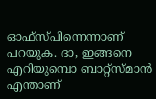ഓഫ്‌സ്പിന്നെന്നാണ് പറയുക. ദാ, ഇങ്ങനെ എറിയുമ്പൊ ബാറ്റ്‌സ്മാന്‍ എന്താണ്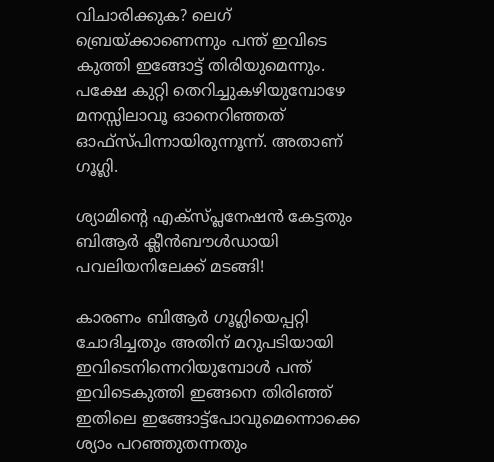വിചാരിക്കുക? ലെഗ് ബ്രെയ്ക്കാണെന്നും പന്ത് ഇവിടെ കുത്തി ഇങ്ങോട്ട് തിരിയുമെന്നും. പക്ഷേ കുറ്റി തെറിച്ചുകഴിയുമ്പോഴേ മനസ്സിലാവൂ ഓനെറിഞ്ഞത് ഓഫ്‌സ്പിന്നായിരുന്നൂന്ന്. അതാണ് ഗൂഗ്ലി.

ശ്യാമിന്റെ എക്‌സ്പ്ലനേഷന്‍ കേട്ടതും ബിആര്‍ ക്ലീന്‍ബൗള്‍ഡായി പവലിയനിലേക്ക് മടങ്ങി!

കാരണം ബിആര്‍ ഗൂഗ്ലിയെപ്പറ്റി ചോദിച്ചതും അതിന് മറുപടിയായി ഇവിടെനിന്നെറിയുമ്പോള്‍ പന്ത് ഇവിടെകുത്തി ഇങ്ങനെ തിരിഞ്ഞ് ഇതിലെ ഇങ്ങോട്ട്‌പോവുമെന്നൊക്കെ ശ്യാം പറഞ്ഞുതന്നതും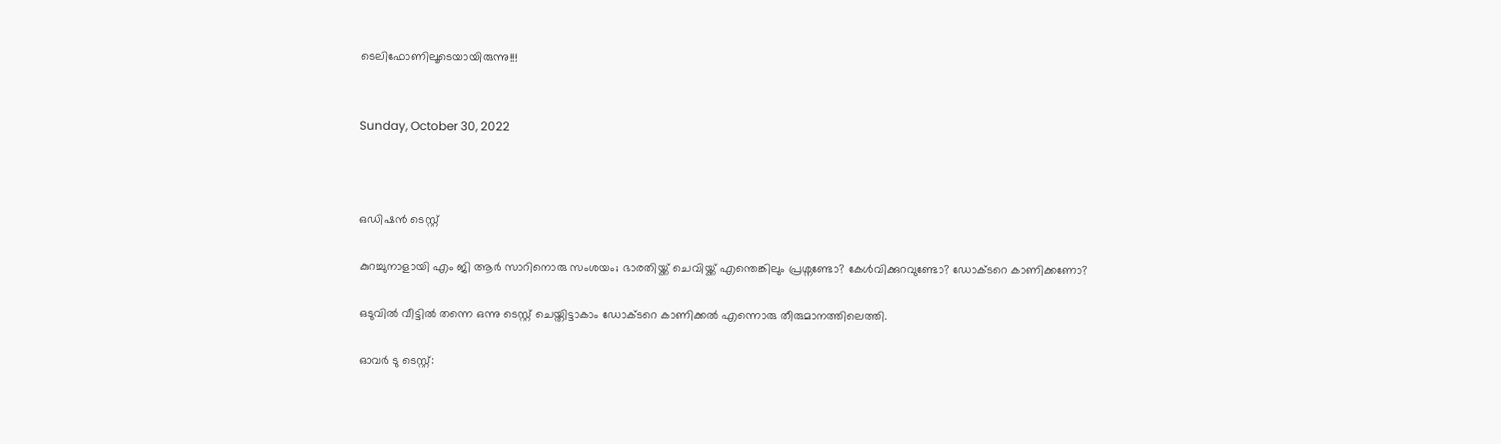ടെലിഫോണിലൂടെയായിരുന്നു!!!


Sunday, October 30, 2022



ഒഡിഷന്‍ ടെസ്റ്റ്

കുറച്ചുനാളായി എം ജി ആര്‍ സാറിനൊരു സംശയം; ഭാരതിയ്ക്ക് ചെവിയ്ക്ക് എന്തെങ്കിലും പ്രശ്നണ്ടോ? കേള്‍വിക്കുറവുണ്ടോ? ഡോക്ടറെ കാണിക്കണോ?

ഒടുവില്‍ വീട്ടില്‍ തന്നെ ഒന്നു ടെസ്റ്റ് ചെയ്തിട്ടാകാം ഡോക്ടറെ കാണിക്കല്‍ എന്നൊരു തീരുമാനത്തിലെത്തി.

ഓവര്‍ ടു ടെസ്റ്റ്: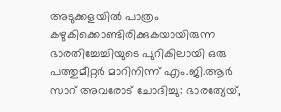അടുക്കളയില്‍ പാത്രം  കഴുകിക്കൊണ്ടിരിക്കുകയായിരുന്ന ഭാരതിച്ചേച്ചിയുടെ പുറികിലായി ഒരു പത്തുമീറ്റര്‍ മാറിനിന്ന് എം.ജി.ആര്‍ സാറ് അവരോട് ചോദിച്ചു: ഭാരത്യേയ്,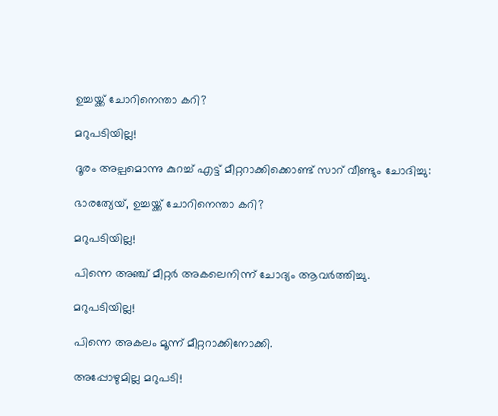ഉച്ചയ്ക്ക് ചോറിനെന്താ കറി?

മറുപടിയില്ല!

ദൂരം അല്പമൊന്നു കുറച്ച് എട്ട് മീറ്ററാക്കിക്കൊണ്ട് സാറ് വീണ്ടും ചോദിച്ചു:

ഭാരത്യേയ്, ഉച്ചയ്ക്ക് ചോറിനെന്താ കറി?

മറുപടിയില്ല!

പിന്നെ അഞ്ച് മീറ്റര്‍ അകലെനിന്ന് ചോദ്യം ആവര്‍ത്തിച്ചു.

മറുപടിയില്ല!

പിന്നെ അകലം മൂന്ന് മീറ്ററാക്കിനോക്കി.

അപ്പോഴുമില്ല മറുപടി!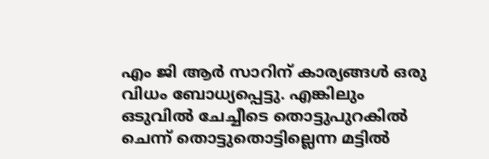എം ജി ആര്‍ സാറിന്‌ കാര്യങ്ങള്‍ ഒരു വിധം ബോധ്യപ്പെട്ടു. എങ്കിലും ഒടുവില്‍ ചേച്ചീടെ തൊട്ടുപുറകില്‍ ചെന്ന് തൊട്ടുതൊട്ടില്ലെന്ന മട്ടില്‍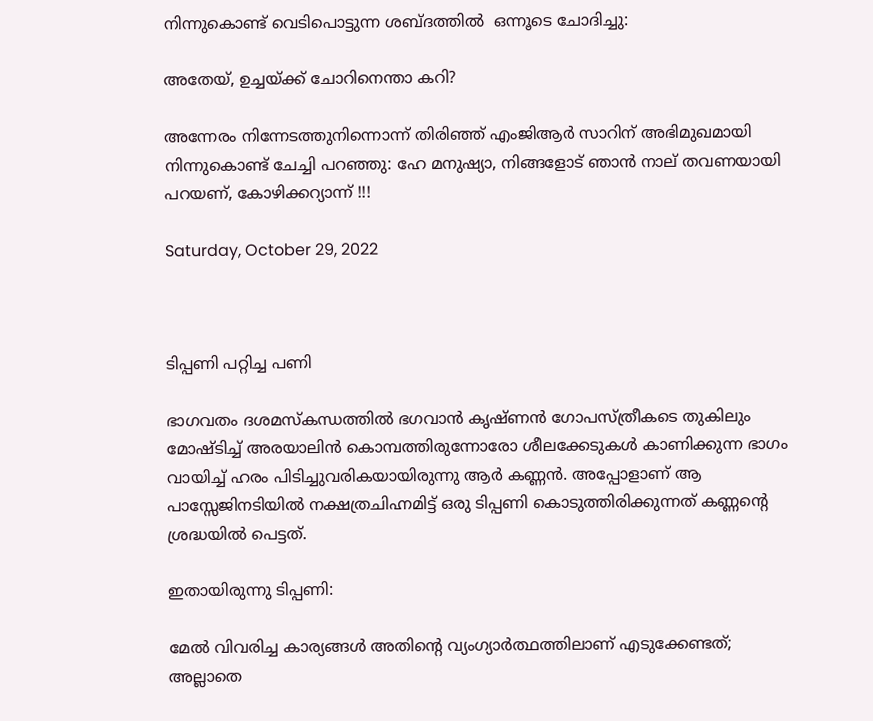നിന്നുകൊണ്ട് വെടിപൊട്ടുന്ന ശബ്ദത്തില്‍  ഒന്നൂടെ ചോദിച്ചു:

അതേയ്, ഉച്ചയ്ക്ക് ചോറിനെന്താ കറി?

അന്നേരം നിന്നേടത്തുനിന്നൊന്ന് തിരിഞ്ഞ് എംജിആര്‍ സാറിന്‌ അഭിമുഖമായി നിന്നുകൊണ്ട് ചേച്ചി പറഞ്ഞു: ഹേ മനുഷ്യാ, നിങ്ങളോട് ഞാന്‍ നാല്‌ തവണയായി പറയണ്‌, കോഴിക്കറ്യാന്ന് !!!

Saturday, October 29, 2022



ടിപ്പണി പറ്റിച്ച പണി

ഭാഗവതം ദശമസ്കന്ധത്തില്‍ ഭഗവാന്‍ കൃഷ്ണന്‍ ഗോപസ്ത്രീകടെ തുകിലും മോഷ്ടിച്ച് അരയാലിന്‍ കൊമ്പത്തിരുന്നോരോ ശീലക്കേടുകള്‍ കാണിക്കുന്ന ഭാഗം വായിച്ച് ഹരം പിടിച്ചുവരികയായിരുന്നു ആര്‍ കണ്ണന്‍. അപ്പോളാണ്‌ ആ പാസ്സേജിനടിയില്‍ നക്ഷത്രചിഹ്നമിട്ട് ഒരു ടിപ്പണി കൊടുത്തിരിക്കുന്നത് കണ്ണന്‍റെ ശ്രദ്ധയില്‍ പെട്ടത്.

ഇതായിരുന്നു ടിപ്പണി:

മേല്‍ വിവരിച്ച കാര്യങ്ങള്‍ അതിന്‍റെ വ്യംഗ്യാര്‍ത്ഥത്തിലാണ്‌ എടുക്കേണ്ടത്; അല്ലാതെ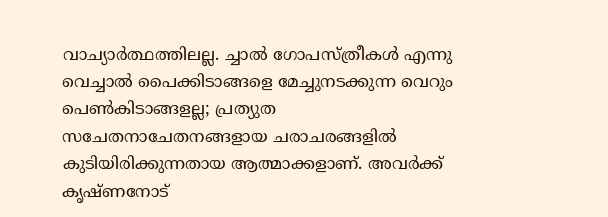വാച്യാര്‍ത്ഥത്തിലല്ല. ച്ചാല്‍ ഗോപസ്ത്രീകള്‍ എന്നു വെച്ചാല്‍ പൈക്കിടാങ്ങളെ മേച്ചുനടക്കുന്ന വെറും  പെണ്‍കിടാങ്ങളല്ല; പ്രത്യുത സചേതനാചേതനങ്ങളായ ചരാചരങ്ങളില്‍ കുടിയിരിക്കുന്നതായ ആത്മാക്കളാണ്‌. അവര്‍ക്ക് കൃഷ്ണനോട്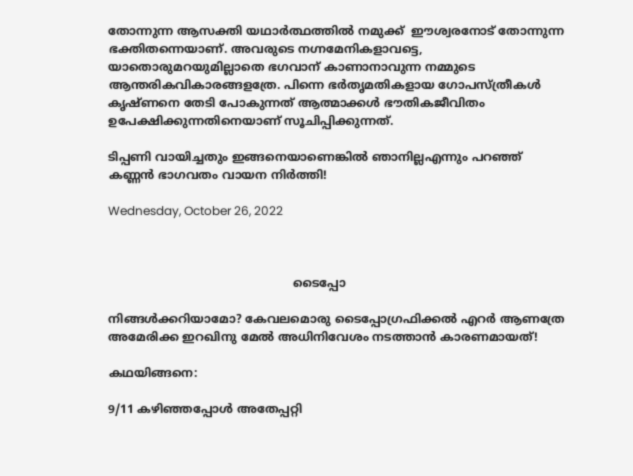തോന്നുന്ന ആസക്തി യഥാര്‍ത്ഥത്തില്‍ നമുക്ക്  ഈശ്വരനോട് തോന്നുന്ന ഭക്തിതന്നെയാണ്‌. അവരുടെ നഗ്നമേനികളാവട്ടെ, യാതൊരുമറയുമില്ലാതെ ഭഗവാന്‌ കാണാനാവുന്ന നമ്മുടെ ആന്തരികവികാരങ്ങളത്രേ. പിന്നെ ഭര്‍തൃമതികളായ ഗോപസ്ത്രീകള്‍ കൃഷ്ണനെ തേടി പോകുന്നത് ആത്മാക്കള്‍ ഭൗതികജീവിതം  ഉപേക്ഷിക്കുന്നതിനെയാണ്‌ സൂചിപ്പിക്കുന്നത്.

ടിപ്പണി വായിച്ചതും ഇങ്ങനെയാണെങ്കില്‍ ഞാനില്ലഎന്നും പറഞ്ഞ് കണ്ണന്‍ ഭാഗവതം വായന നിര്‍ത്തി!

Wednesday, October 26, 2022



                                                  ടൈപ്പോ

നിങ്ങള്‍ക്കറിയാമോ? കേവലമൊരു ടൈപ്പോഗ്രഫിക്കല്‍ എറര്‍ ആണത്രേ അമേരിക്ക ഇറഖിനു മേല്‍ അധിനിവേശം നടത്താന്‍ കാരണമായത്!

കഥയിങ്ങനെ:

9/11 കഴിഞ്ഞപ്പോള്‍ അതേപ്പറ്റി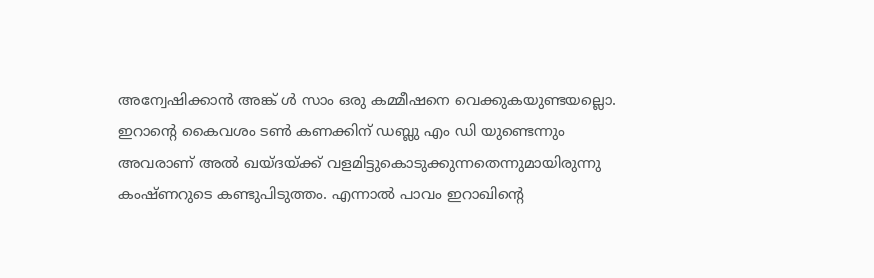അന്വേഷിക്കാന്‍ അങ്ക് ള്‍ സാം ഒരു കമ്മീഷനെ വെക്കുകയുണ്ടയല്ലൊ. ഇറാന്‍റെ കൈവശം ടണ്‍ കണക്കിന്‌ ഡബ്ലു എം ഡി യുണ്ടെന്നും അവരാണ്‌ അല്‍ ഖയ്ദയ്ക്ക് വളമിട്ടുകൊടുക്കുന്നതെന്നുമായിരുന്നു കംഷ്ണറുടെ കണ്ടുപിടുത്തം. എന്നാല്‍ പാവം ഇറാഖിന്‍റെ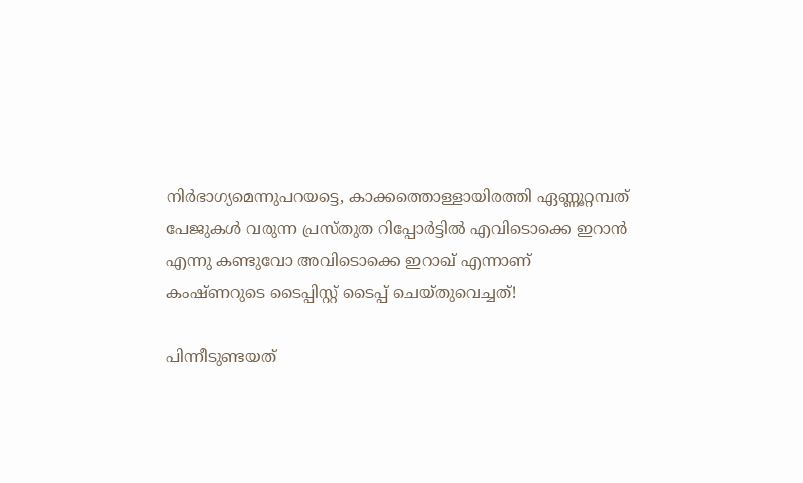നിര്‍ഭാഗ്യമെന്നുപറയട്ടെ, കാക്കത്തൊള്ളായിരത്തി ഏണ്ണൂറ്റമ്പത് പേജുകള്‍ വരുന്ന പ്രസ്തുത റിപ്പോര്‍ട്ടില്‍ എവിടൊക്കെ ഇറാന്‍ എന്നു കണ്ടുവോ അവിടൊക്കെ ഇറാഖ് എന്നാണ്‌ കംഷ്ണറുടെ ടൈപ്പിസ്റ്റ് ടൈപ്പ് ചെയ്തുവെച്ചത്!

പിന്നീടുണ്ടയത്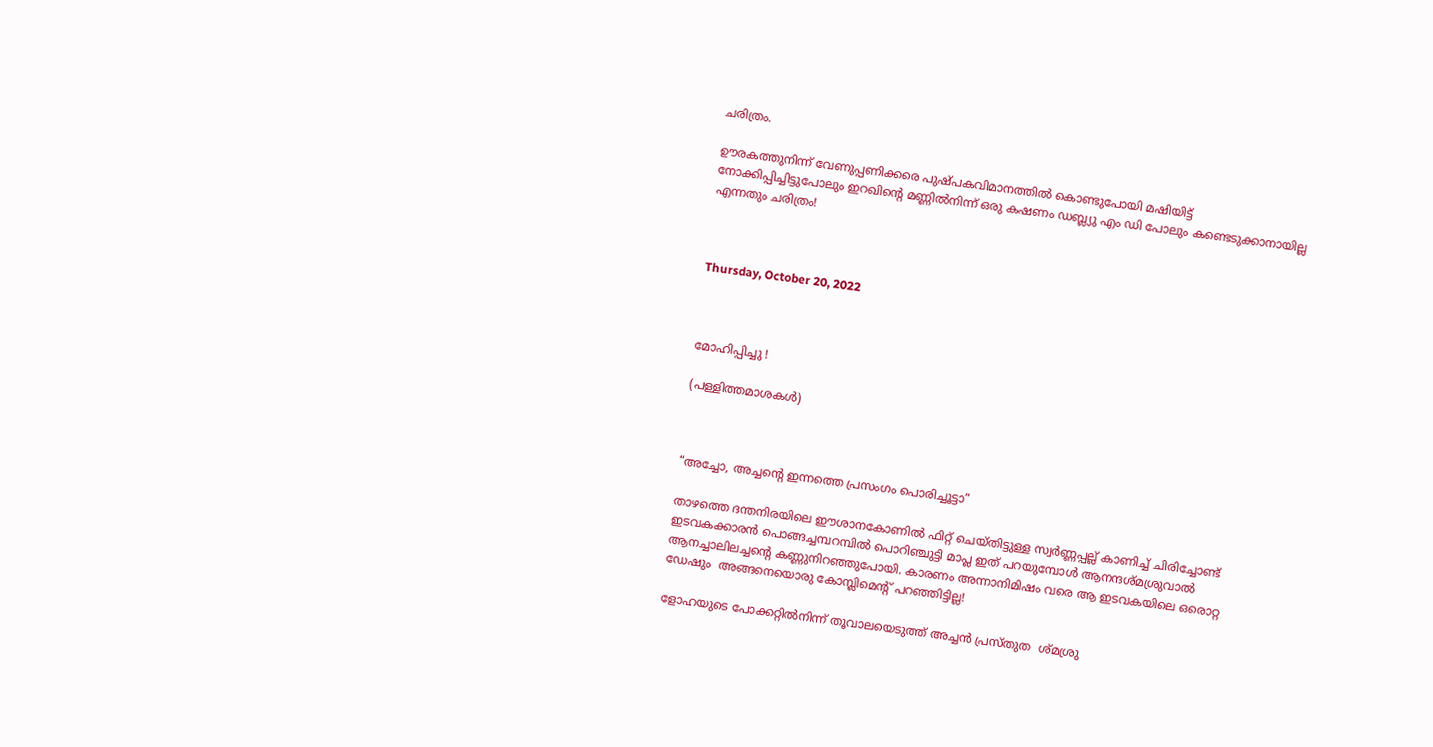ചരിത്രം.

ഊരകത്തുനിന്ന് വേണുപ്പണിക്കരെ പുഷ്പകവിമാനത്തില്‍ കൊണ്ടുപോയി മഷിയിട്ട് നോക്കിപ്പിച്ചിട്ടുപോലും ഇറഖിന്‍റെ മണ്ണില്‍നിന്ന് ഒരു കഷണം ഡബ്ല്യു എം ഡി പോലും കണ്ടെടുക്കാനായില്ല എന്നതും ചരിത്രം!



Thursday, October 20, 2022



മോഹിപ്പിച്ചു !

(പള്ളിത്തമാശകൾ)



“അച്ചോ, അച്ചന്‍റെ ഇന്നത്തെ പ്രസംഗം പൊരിച്ചൂട്ടാ”

താഴത്തെ ദന്തനിരയിലെ ഈശാനകോണില്‍ ഫിറ്റ് ചെയ്തിട്ടുള്ള സ്വര്‍ണ്ണപ്പല്ല് കാണിച്ച് ചിരിച്ചോണ്ട് ഇടവകക്കാരന്‍ പൊങ്ങച്ചമ്പറമ്പില്‍ പൊറിഞ്ചുട്ടി മാപ്ല ഇത് പറയുമ്പോള്‍ ആനന്ദശ്മശ്രുവാല്‍ ആനച്ചാലിലച്ചന്‍റെ കണ്ണുനിറഞ്ഞുപോയി. കാരണം അന്നാനിമിഷം വരെ ആ ഇടവകയിലെ ഒരൊറ്റ ഡേഷും  അങ്ങനെയൊരു കോമ്പ്ലിമെന്‍റ് പറഞ്ഞിട്ടില്ല!

ളോഹയുടെ പോക്കറ്റില്‍നിന്ന് തൂവാലയെടുത്ത് അച്ചന്‍ പ്രസ്തുത  ശ്മശ്രു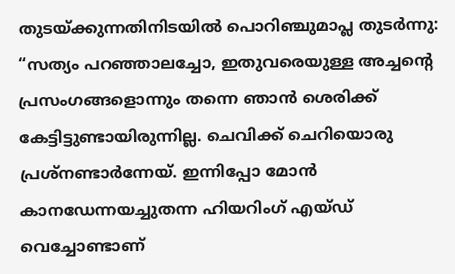തുടയ്ക്കുന്നതിനിടയില്‍ പൊറിഞ്ചുമാപ്ല തുടര്‍ന്നു: “സത്യം പറഞ്ഞാലച്ചോ, ഇതുവരെയുള്ള അച്ചന്‍റെ പ്രസംഗങ്ങളൊന്നും തന്നെ ഞാന്‍ ശെരിക്ക് കേട്ടിട്ടുണ്ടായിരുന്നില്ല. ചെവിക്ക് ചെറിയൊരു പ്രശ്നണ്ടാര്‍ന്നേയ്. ഇന്നിപ്പോ മോന്‍ കാനഡേന്നയച്ചുതന്ന ഹിയറിംഗ് എയ്ഡ് വെച്ചോണ്ടാണ്‌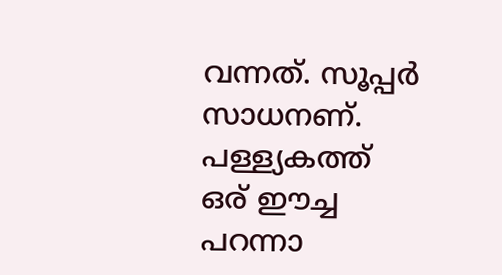വന്നത്. സൂപ്പര്‍ സാധനണ്‌. പള്ള്യകത്ത് ഒര്‌ ഈച്ച പറന്നാ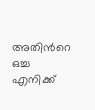അതിന്‍റെ ഒച്ച എനിക്ക്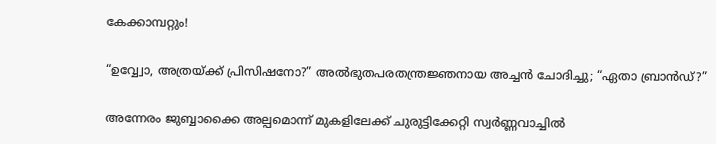കേക്കാമ്പറ്റും!

“ഉവ്വ്വോ, അത്രയ്ക്ക് പ്രിസിഷനോ?” അല്‍ഭുതപരതന്ത്രജ്ഞനായ അച്ചന്‍ ചോദിച്ചു; “ഏതാ ബ്രാന്‍ഡ്?”

അന്നേരം ജുബ്ബാക്കൈ അല്പമൊന്ന് മുകളിലേക്ക് ചുരുട്ടിക്കേറ്റി സ്വര്‍ണ്ണവാച്ചില്‍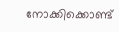നോക്കിക്കൊണ്ട്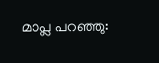മാപ്ല പറഞ്ഞു: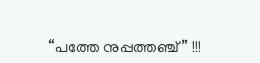“പത്തേ നുപ്പത്തഞ്ച്‌” !!!